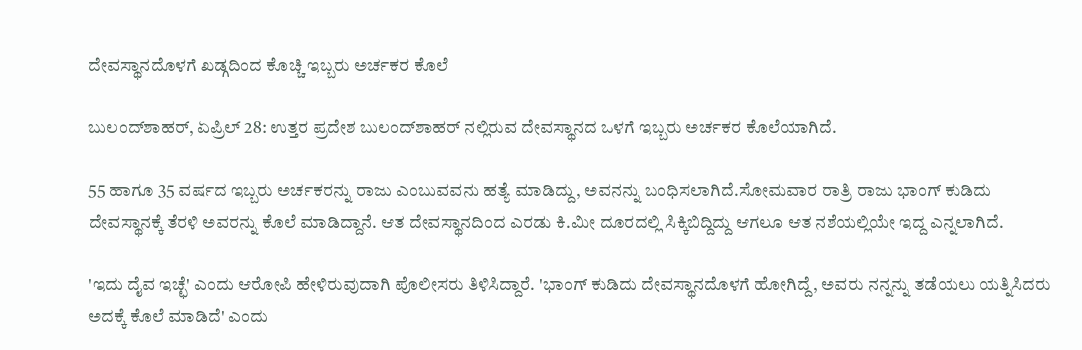ದೇವಸ್ಥಾನದೊಳಗೆ ಖಡ್ಗದಿಂದ ಕೊಚ್ಚಿ ಇಬ್ಬರು ಅರ್ಚಕರ ಕೊಲೆ

ಬುಲಂದ್‌ಶಾಹರ್, ಏಪ್ರಿಲ್ 28: ಉತ್ತರ ಪ್ರದೇಶ ಬುಲಂದ್‌ಶಾಹರ್ ನಲ್ಲಿರುವ ದೇವಸ್ಥಾನದ ಒಳಗೆ ಇಬ್ಬರು ಅರ್ಚಕರ ಕೊಲೆಯಾಗಿದೆ.

55 ಹಾಗೂ 35 ವರ್ಷದ ಇಬ್ಬರು ಅರ್ಚಕರನ್ನು ರಾಜು ಎಂಬುವವನು ಹತ್ಯೆ ಮಾಡಿದ್ದು, ಅವನನ್ನು ಬಂಧಿಸಲಾಗಿದೆ.ಸೋಮವಾರ ರಾತ್ರಿ ರಾಜು ಭಾಂಗ್ ಕುಡಿದು ದೇವಸ್ಥಾನಕ್ಕೆ ತೆರಳಿ ಅವರನ್ನು ಕೊಲೆ ಮಾಡಿದ್ದಾನೆ. ಆತ ದೇವಸ್ಥಾನದಿಂದ ಎರಡು ಕಿ.ಮೀ ದೂರದಲ್ಲಿ ಸಿಕ್ಕಿಬಿದ್ದಿದ್ದು ಆಗಲೂ ಆತ ನಶೆಯಲ್ಲಿಯೇ ಇದ್ದ ಎನ್ನಲಾಗಿದೆ.

'ಇದು ದೈವ ಇಚ್ಛೆ' ಎಂದು ಆರೋಪಿ ಹೇಳಿರುವುದಾಗಿ ಪೊಲೀಸರು ತಿಳಿಸಿದ್ದಾರೆ. 'ಭಾಂಗ್ ಕುಡಿದು ದೇವಸ್ಥಾನದೊಳಗೆ ಹೋಗಿದ್ದೆ, ಅವರು ನನ್ನನ್ನು ತಡೆಯಲು ಯತ್ನಿಸಿದರು ಅದಕ್ಕೆ ಕೊಲೆ ಮಾಡಿದೆ' ಎಂದು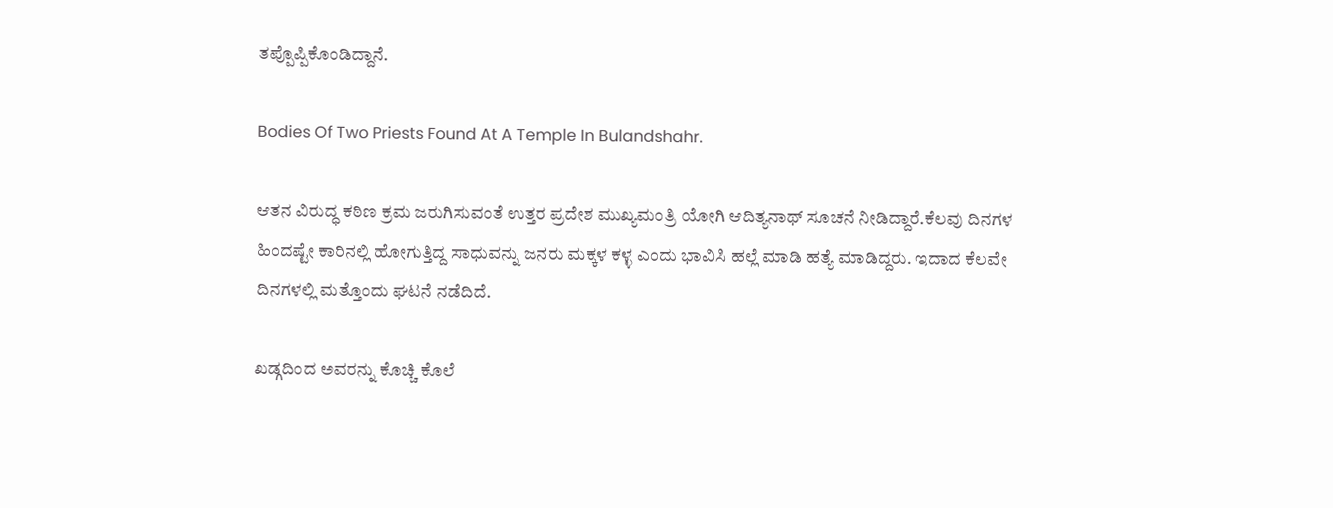ತಪ್ಪೊಪ್ಪಿಕೊಂಡಿದ್ದಾನೆ.

Bodies Of Two Priests Found At A Temple In Bulandshahr.

ಆತನ ವಿರುದ್ಧ ಕಠಿಣ ಕ್ರಮ ಜರುಗಿಸುವಂತೆ ಉತ್ತರ ಪ್ರದೇಶ ಮುಖ್ಯಮಂತ್ರಿ ಯೋಗಿ ಆದಿತ್ಯನಾಥ್ ಸೂಚನೆ ನೀಡಿದ್ದಾರೆ.ಕೆಲವು ದಿನಗಳ ಹಿಂದಷ್ಟೇ ಕಾರಿನಲ್ಲಿ ಹೋಗುತ್ತಿದ್ದ ಸಾಧುವನ್ನು ಜನರು ಮಕ್ಕಳ ಕಳ್ಳ ಎಂದು ಭಾವಿಸಿ ಹಲ್ಲೆ ಮಾಡಿ ಹತ್ಯೆ ಮಾಡಿದ್ದರು. ಇದಾದ ಕೆಲವೇ ದಿನಗಳಲ್ಲಿ ಮತ್ತೊಂದು ಘಟನೆ ನಡೆದಿದೆ.

ಖಡ್ಗದಿಂದ ಅವರನ್ನು ಕೊಚ್ಚಿ ಕೊಲೆ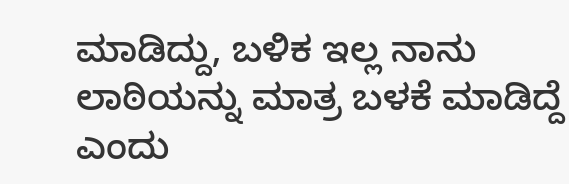ಮಾಡಿದ್ದು, ಬಳಿಕ ಇಲ್ಲ ನಾನು ಲಾಠಿಯನ್ನು ಮಾತ್ರ ಬಳಕೆ ಮಾಡಿದ್ದೆ ಎಂದು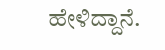ಹೇಳಿದ್ದಾನೆ.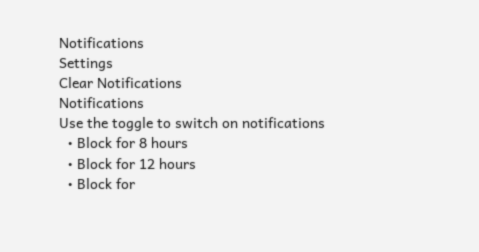Notifications
Settings
Clear Notifications
Notifications
Use the toggle to switch on notifications
  • Block for 8 hours
  • Block for 12 hours
  • Block for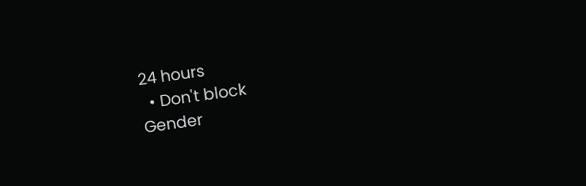24 hours
  • Don't block
Gender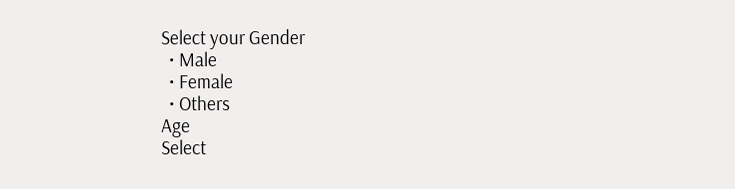Select your Gender
  • Male
  • Female
  • Others
Age
Select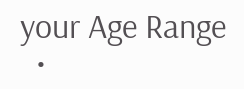your Age Range
  •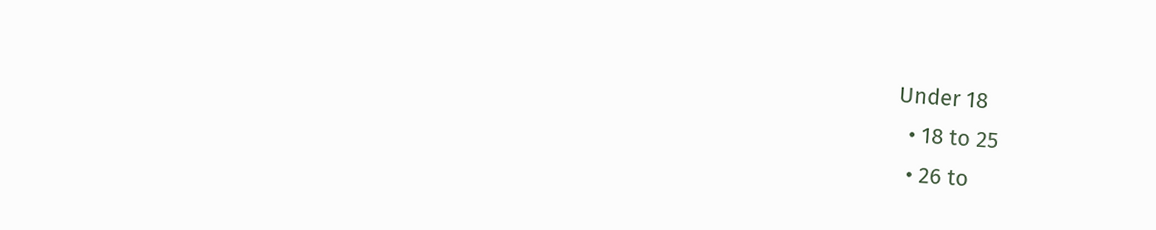Under 18
  • 18 to 25
  • 26 to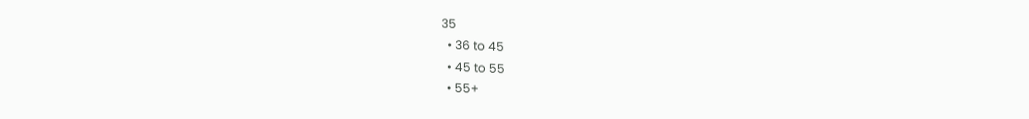35
  • 36 to 45
  • 45 to 55
  • 55+